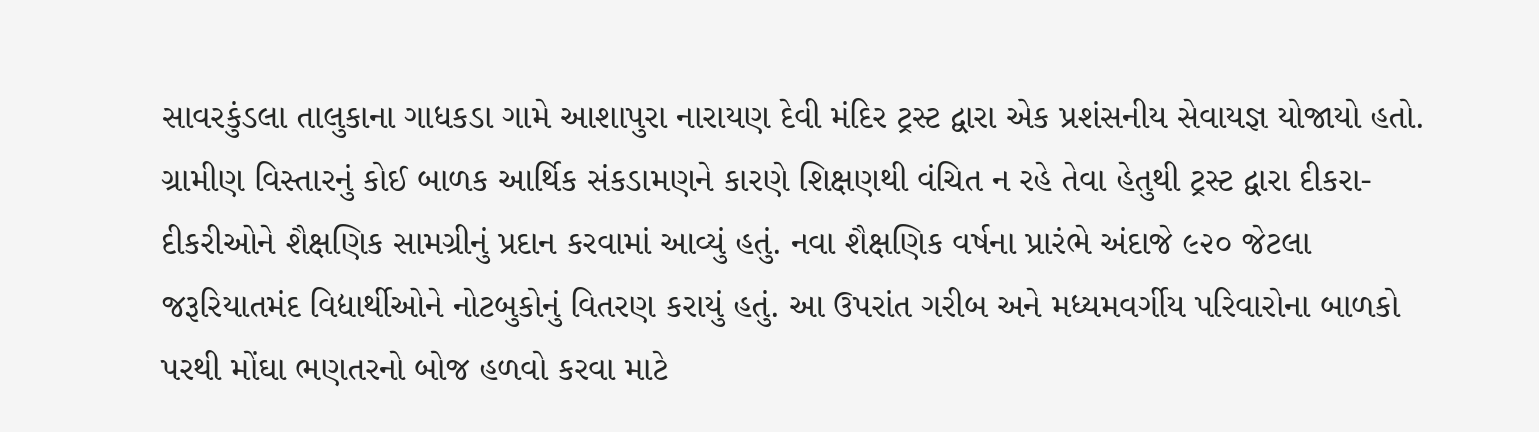સાવરકુંડલા તાલુકાના ગાધકડા ગામે આશાપુરા નારાયણ દેવી મંદિર ટ્રસ્ટ દ્વારા એક પ્રશંસનીય સેવાયજ્ઞ યોજાયો હતો. ગ્રામીણ વિસ્તારનું કોઈ બાળક આર્થિક સંકડામણને કારણે શિક્ષણથી વંચિત ન રહે તેવા હેતુથી ટ્રસ્ટ દ્વારા દીકરા-દીકરીઓને શૈક્ષણિક સામગ્રીનું પ્રદાન કરવામાં આવ્યું હતું. નવા શૈક્ષણિક વર્ષના પ્રારંભે અંદાજે ૯૨૦ જેટલા જરૂરિયાતમંદ વિદ્યાર્થીઓને નોટબુકોનું વિતરણ કરાયું હતું. આ ઉપરાંત ગરીબ અને મધ્યમવર્ગીય પરિવારોના બાળકો પરથી મોંઘા ભણતરનો બોજ હળવો કરવા માટે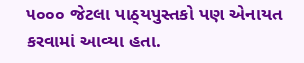૫૦૦૦ જેટલા પાઠ્‌યપુસ્તકો પણ એનાયત કરવામાં આવ્યા હતા.